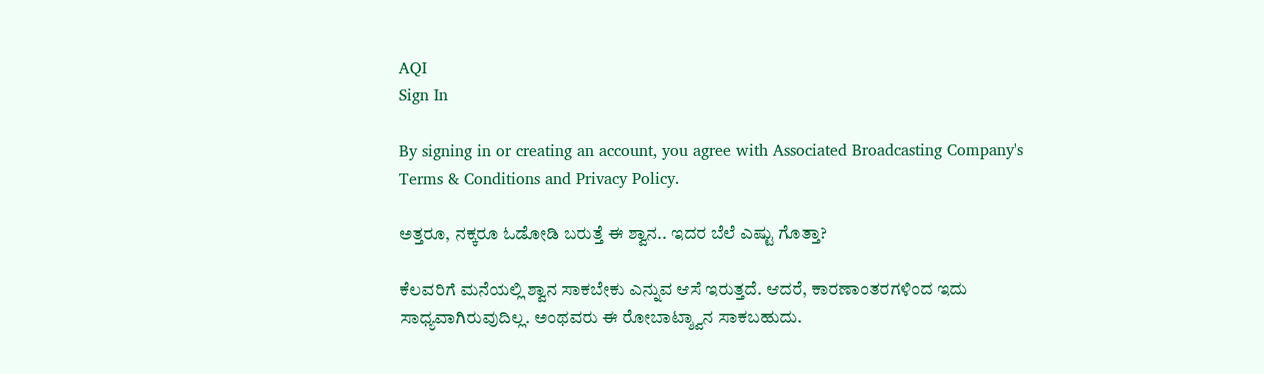AQI
Sign In

By signing in or creating an account, you agree with Associated Broadcasting Company's Terms & Conditions and Privacy Policy.

ಅತ್ತರೂ, ನಕ್ಕರೂ ಓಡೋಡಿ ಬರುತ್ತೆ ಈ ಶ್ವಾನ.. ಇದರ ಬೆಲೆ ಎಷ್ಟು ಗೊತ್ತಾ?

ಕೆಲವರಿಗೆ ಮನೆಯಲ್ಲಿ ಶ್ವಾನ ಸಾಕಬೇಕು ಎನ್ನುವ ಆಸೆ ಇರುತ್ತದೆ. ಆದರೆ, ಕಾರಣಾಂತರಗಳಿಂದ ಇದು ಸಾಧ್ಯವಾಗಿರುವುದಿಲ್ಲ. ಅಂಥವರು ಈ ರೋಬಾಟ್ಶ್ವಾನ ಸಾಕಬಹುದು.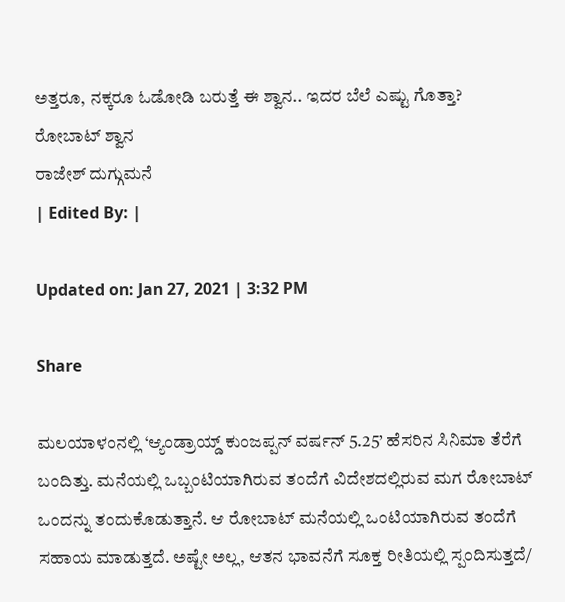ಅತ್ತರೂ, ನಕ್ಕರೂ ಓಡೋಡಿ ಬರುತ್ತೆ ಈ ಶ್ವಾನ.. ಇದರ ಬೆಲೆ ಎಷ್ಟು ಗೊತ್ತಾ?
ರೋಬಾಟ್ ಶ್ವಾನ
ರಾಜೇಶ್ ದುಗ್ಗುಮನೆ
| Edited By: |

Updated on: Jan 27, 2021 | 3:32 PM

Share

ಮಲಯಾಳಂನಲ್ಲಿ ‘ಆ್ಯಂಡ್ರಾಯ್ಡ್ ಕುಂಜಪ್ಪನ್ ವರ್ಷನ್ 5.25’ ಹೆಸರಿನ ಸಿನಿಮಾ ತೆರೆಗೆ ಬಂದಿತ್ತು. ಮನೆಯಲ್ಲಿ ಒಬ್ಬಂಟಿಯಾಗಿರುವ ತಂದೆಗೆ ವಿದೇಶದಲ್ಲಿರುವ ಮಗ ರೋಬಾಟ್ ಒಂದನ್ನು ತಂದುಕೊಡುತ್ತಾನೆ. ಆ ರೋಬಾಟ್ ಮನೆಯಲ್ಲಿ ಒಂಟಿಯಾಗಿರುವ ತಂದೆಗೆ ಸಹಾಯ ಮಾಡುತ್ತದೆ. ಅಷ್ಟೇ ಅಲ್ಲ, ಆತನ ಭಾವನೆಗೆ ಸೂಕ್ತ ರೀತಿಯಲ್ಲಿ ಸ್ಪಂದಿಸುತ್ತದೆ/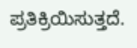ಪ್ರತಿಕ್ರಿಯಿಸುತ್ತದೆ.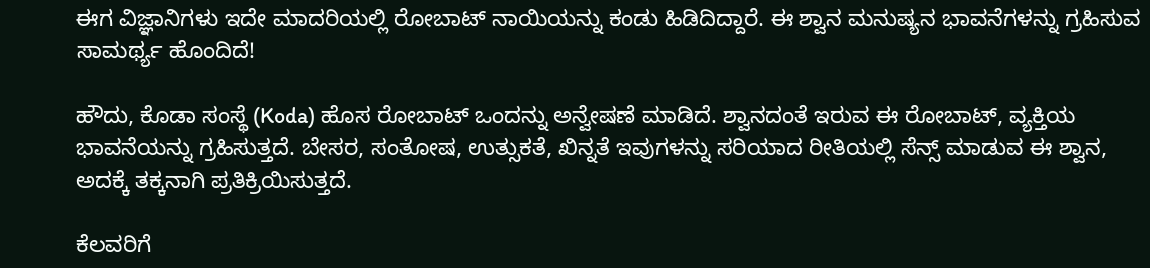ಈಗ ವಿಜ್ಞಾನಿಗಳು ಇದೇ ಮಾದರಿಯಲ್ಲಿ ರೋಬಾಟ್ ನಾಯಿಯನ್ನು ಕಂಡು ಹಿಡಿದಿದ್ದಾರೆ. ಈ ಶ್ವಾನ ಮನುಷ್ಯನ ಭಾವನೆಗಳನ್ನು ಗ್ರಹಿಸುವ ಸಾಮರ್ಥ್ಯ ಹೊಂದಿದೆ!

ಹೌದು, ಕೊಡಾ ಸಂಸ್ಥೆ (Koda) ಹೊಸ ರೋಬಾಟ್ ಒಂದನ್ನು ಅನ್ವೇಷಣೆ ಮಾಡಿದೆ. ಶ್ವಾನದಂತೆ ಇರುವ ಈ ರೋಬಾಟ್, ವ್ಯಕ್ತಿಯ ಭಾವನೆಯನ್ನು ಗ್ರಹಿಸುತ್ತದೆ. ಬೇಸರ, ಸಂತೋಷ, ಉತ್ಸುಕತೆ, ಖಿನ್ನತೆ ಇವುಗಳನ್ನು ಸರಿಯಾದ ರೀತಿಯಲ್ಲಿ ಸೆನ್ಸ್ ಮಾಡುವ ಈ ಶ್ವಾನ, ಅದಕ್ಕೆ ತಕ್ಕನಾಗಿ ಪ್ರತಿಕ್ರಿಯಿಸುತ್ತದೆ.

ಕೆಲವರಿಗೆ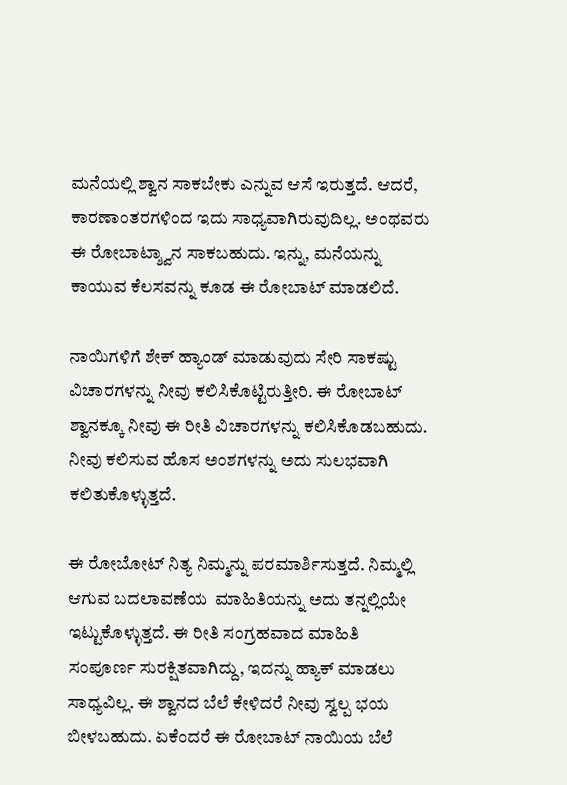ಮನೆಯಲ್ಲಿ ಶ್ವಾನ ಸಾಕಬೇಕು ಎನ್ನುವ ಆಸೆ ಇರುತ್ತದೆ. ಆದರೆ, ಕಾರಣಾಂತರಗಳಿಂದ ಇದು ಸಾಧ್ಯವಾಗಿರುವುದಿಲ್ಲ. ಅಂಥವರು ಈ ರೋಬಾಟ್ಶ್ವಾನ ಸಾಕಬಹುದು. ಇನ್ನು, ಮನೆಯನ್ನು ಕಾಯುವ ಕೆಲಸವನ್ನು ಕೂಡ ಈ ರೋಬಾಟ್ ಮಾಡಲಿದೆ.

ನಾಯಿಗಳಿಗೆ ಶೇಕ್ ಹ್ಯಾಂಡ್ ಮಾಡುವುದು ಸೇರಿ ಸಾಕಷ್ಟು ವಿಚಾರಗಳನ್ನು ನೀವು ಕಲಿಸಿಕೊಟ್ಟಿರುತ್ತೀರಿ. ಈ ರೋಬಾಟ್ ಶ್ವಾನಕ್ಕೂ ನೀವು ಈ ರೀತಿ ವಿಚಾರಗಳನ್ನು ಕಲಿಸಿಕೊಡಬಹುದು. ನೀವು ಕಲಿಸುವ ಹೊಸ ಅಂಶಗಳನ್ನು ಅದು ಸುಲಭವಾಗಿ ಕಲಿತುಕೊಳ್ಳುತ್ತದೆ.

ಈ ರೋಬೋಟ್ ನಿತ್ಯ ನಿಮ್ಮನ್ನು ಪರಮಾರ್ಶಿಸುತ್ತದೆ. ನಿಮ್ಮಲ್ಲಿ ಆಗುವ ಬದಲಾವಣೆಯ  ಮಾಹಿತಿಯನ್ನು ಅದು ತನ್ನಲ್ಲಿಯೇ ಇಟ್ಟುಕೊಳ್ಳುತ್ತದೆ. ಈ ರೀತಿ ಸಂಗ್ರಹವಾದ ಮಾಹಿತಿ ಸಂಪೂರ್ಣ ಸುರಕ್ಷಿತವಾಗಿದ್ದು, ಇದನ್ನು ಹ್ಯಾಕ್ ಮಾಡಲು ಸಾಧ್ಯವಿಲ್ಲ. ಈ ಶ್ವಾನದ ಬೆಲೆ ಕೇಳಿದರೆ ನೀವು ಸ್ವಲ್ಪ ಭಯ ಬೀಳಬಹುದು. ಏಕೆಂದರೆ ಈ ರೋಬಾಟ್ ನಾಯಿಯ ಬೆಲೆ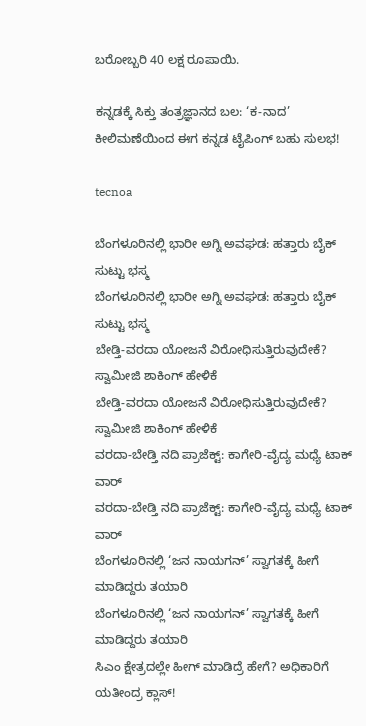ಬರೋಬ್ಬರಿ 40 ಲಕ್ಷ ರೂಪಾಯಿ.

ಕನ್ನಡಕ್ಕೆ ಸಿಕ್ತು ತಂತ್ರಜ್ಞಾನದ ಬಲ: ‘ಕ-ನಾದ’ ಕೀಲಿಮಣೆಯಿಂದ ಈಗ ಕನ್ನಡ ಟೈಪಿಂಗ್ ಬಹು ಸುಲಭ!

tecnoa

ಬೆಂಗಳೂರಿನಲ್ಲಿ ಭಾರೀ ಅಗ್ನಿ ಅವಘಡ: ಹತ್ತಾರು ಬೈಕ್ ಸುಟ್ಟು ಭಸ್ಮ
ಬೆಂಗಳೂರಿನಲ್ಲಿ ಭಾರೀ ಅಗ್ನಿ ಅವಘಡ: ಹತ್ತಾರು ಬೈಕ್ ಸುಟ್ಟು ಭಸ್ಮ
ಬೇಡ್ತಿ-ವರದಾ ಯೋಜನೆ ವಿರೋಧಿಸುತ್ತಿರುವುದೇಕೆ? ಸ್ವಾಮೀಜಿ ಶಾಕಿಂಗ್ ಹೇಳಿಕೆ
ಬೇಡ್ತಿ-ವರದಾ ಯೋಜನೆ ವಿರೋಧಿಸುತ್ತಿರುವುದೇಕೆ? ಸ್ವಾಮೀಜಿ ಶಾಕಿಂಗ್ ಹೇಳಿಕೆ
ವರದಾ-ಬೇಡ್ತಿ ನದಿ ಪ್ರಾಜೆಕ್ಟ್: ಕಾಗೇರಿ-ವೈದ್ಯ ಮಧ್ಯೆ ಟಾಕ್ ವಾರ್
ವರದಾ-ಬೇಡ್ತಿ ನದಿ ಪ್ರಾಜೆಕ್ಟ್: ಕಾಗೇರಿ-ವೈದ್ಯ ಮಧ್ಯೆ ಟಾಕ್ ವಾರ್
ಬೆಂಗಳೂರಿನಲ್ಲಿ ‘ಜನ ನಾಯಗನ್’ ಸ್ವಾಗತಕ್ಕೆ ಹೀಗೆ ಮಾಡಿದ್ದರು ತಯಾರಿ
ಬೆಂಗಳೂರಿನಲ್ಲಿ ‘ಜನ ನಾಯಗನ್’ ಸ್ವಾಗತಕ್ಕೆ ಹೀಗೆ ಮಾಡಿದ್ದರು ತಯಾರಿ
ಸಿಎಂ ಕ್ಷೇತ್ರದಲ್ಲೇ ಹೀಗ್ ಮಾಡಿದ್ರೆ ಹೇಗೆ? ಅಧಿಕಾರಿಗೆ ಯತೀಂದ್ರ ಕ್ಲಾಸ್!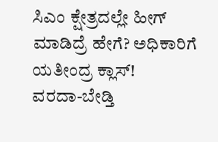ಸಿಎಂ ಕ್ಷೇತ್ರದಲ್ಲೇ ಹೀಗ್ ಮಾಡಿದ್ರೆ ಹೇಗೆ? ಅಧಿಕಾರಿಗೆ ಯತೀಂದ್ರ ಕ್ಲಾಸ್!
ವರದಾ-ಬೇಡ್ತಿ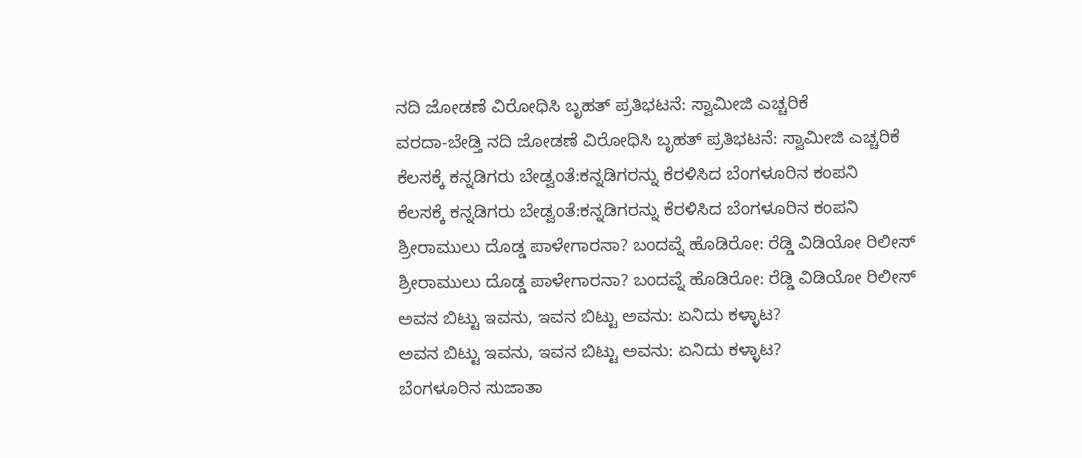ನದಿ ಜೋಡಣೆ ವಿರೋಧಿಸಿ ಬೃಹತ್ ಪ್ರತಿಭಟನೆ: ಸ್ವಾಮೀಜಿ ಎಚ್ಚರಿಕೆ
ವರದಾ-ಬೇಡ್ತಿ ನದಿ ಜೋಡಣೆ ವಿರೋಧಿಸಿ ಬೃಹತ್ ಪ್ರತಿಭಟನೆ: ಸ್ವಾಮೀಜಿ ಎಚ್ಚರಿಕೆ
ಕೆಲಸಕ್ಕೆ ಕನ್ನಡಿಗರು ಬೇಡ್ವಂತೆ:ಕನ್ನಡಿಗರನ್ನು ಕೆರಳಿಸಿದ ಬೆಂಗಳೂರಿನ ಕಂಪನಿ
ಕೆಲಸಕ್ಕೆ ಕನ್ನಡಿಗರು ಬೇಡ್ವಂತೆ:ಕನ್ನಡಿಗರನ್ನು ಕೆರಳಿಸಿದ ಬೆಂಗಳೂರಿನ ಕಂಪನಿ
ಶ್ರೀರಾಮುಲು ದೊಡ್ಡ ಪಾಳೇಗಾರನಾ? ಬಂದವ್ನೆ ಹೊಡಿರೋ: ರೆಡ್ಡಿ ವಿಡಿಯೋ ರಿಲೀಸ್‌
ಶ್ರೀರಾಮುಲು ದೊಡ್ಡ ಪಾಳೇಗಾರನಾ? ಬಂದವ್ನೆ ಹೊಡಿರೋ: ರೆಡ್ಡಿ ವಿಡಿಯೋ ರಿಲೀಸ್‌
ಅವನ ಬಿಟ್ಟು ಇವನು, ಇವನ ಬಿಟ್ಟು ಅವನು: ಏನಿದು ಕಳ್ಳಾಟ?
ಅವನ ಬಿಟ್ಟು ಇವನು, ಇವನ ಬಿಟ್ಟು ಅವನು: ಏನಿದು ಕಳ್ಳಾಟ?
ಬೆಂಗಳೂರಿನ ಸುಜಾತಾ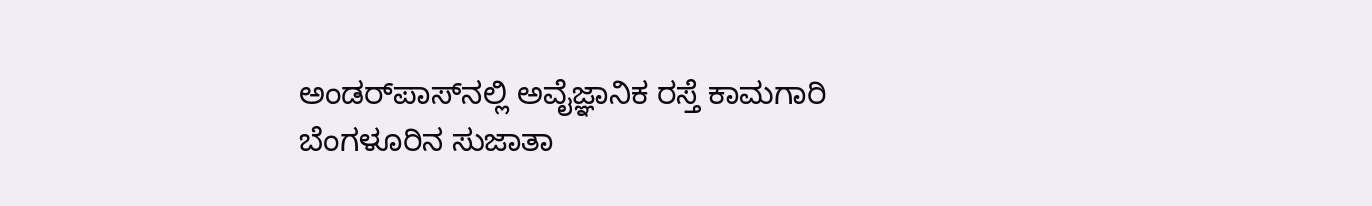ಅಂಡರ್‌ಪಾಸ್‌ನಲ್ಲಿ ಅವೈಜ್ಞಾನಿಕ ರಸ್ತೆ ಕಾಮಗಾರಿ
ಬೆಂಗಳೂರಿನ ಸುಜಾತಾ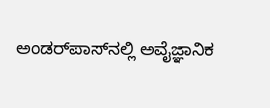ಅಂಡರ್‌ಪಾಸ್‌ನಲ್ಲಿ ಅವೈಜ್ಞಾನಿಕ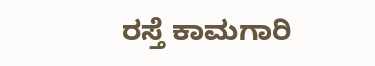ರಸ್ತೆ ಕಾಮಗಾರಿ